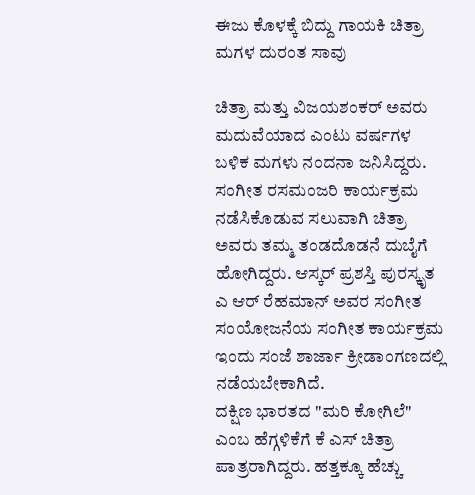ಈಜು ಕೊಳಕ್ಕೆ ಬಿದ್ದು ಗಾಯಕಿ ಚಿತ್ರಾ ಮಗಳ ದುರಂತ ಸಾವು

ಚಿತ್ರಾ ಮತ್ತು ವಿಜಯಶಂಕರ್ ಅವರು ಮದುವೆಯಾದ ಎಂಟು ವರ್ಷಗಳ ಬಳಿಕ ಮಗಳು ನಂದನಾ ಜನಿಸಿದ್ದರು. ಸಂಗೀತ ರಸಮಂಜರಿ ಕಾರ್ಯಕ್ರಮ ನಡೆಸಿಕೊಡುವ ಸಲುವಾಗಿ ಚಿತ್ರಾ ಅವರು ತಮ್ಮ ತಂಡದೊಡನೆ ದುಬೈಗೆ ಹೋಗಿದ್ದರು. ಆಸ್ಕರ್ ಪ್ರಶಸ್ತಿ ಪುರಸ್ಕೃತ ಎ ಆರ್ ರೆಹಮಾನ್ ಅವರ ಸಂಗೀತ ಸಂಯೋಜನೆಯ ಸಂಗೀತ ಕಾರ್ಯಕ್ರಮ ಇಂದು ಸಂಜೆ ಶಾರ್ಜಾ ಕ್ರೀಡಾಂಗಣದಲ್ಲಿ ನಡೆಯಬೇಕಾಗಿದೆ.
ದಕ್ಷಿಣ ಭಾರತದ "ಮರಿ ಕೋಗಿಲೆ" ಎಂಬ ಹೆಗ್ಗಳಿಕೆಗೆ ಕೆ ಎಸ್ ಚಿತ್ರಾ ಪಾತ್ರರಾಗಿದ್ದರು. ಹತ್ತಕ್ಕೂ ಹೆಚ್ಚು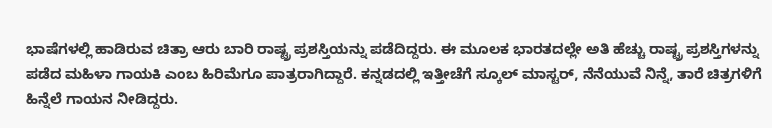ಭಾಷೆಗಳಲ್ಲಿ ಹಾಡಿರುವ ಚಿತ್ರಾ ಆರು ಬಾರಿ ರಾಷ್ಟ್ರ ಪ್ರಶಸ್ತಿಯನ್ನು ಪಡೆದಿದ್ದರು. ಈ ಮೂಲಕ ಭಾರತದಲ್ಲೇ ಅತಿ ಹೆಚ್ಚು ರಾಷ್ಟ್ರ ಪ್ರಶಸ್ತಿಗಳನ್ನು ಪಡೆದ ಮಹಿಳಾ ಗಾಯಕಿ ಎಂಬ ಹಿರಿಮೆಗೂ ಪಾತ್ರರಾಗಿದ್ದಾರೆ. ಕನ್ನಡದಲ್ಲಿ ಇತ್ತೀಚೆಗೆ ಸ್ಕೂಲ್ ಮಾಸ್ಟರ್, ನೆನೆಯುವೆ ನಿನ್ನೆ, ತಾರೆ ಚಿತ್ರಗಳಿಗೆ ಹಿನ್ನೆಲೆ ಗಾಯನ ನೀಡಿದ್ದರು.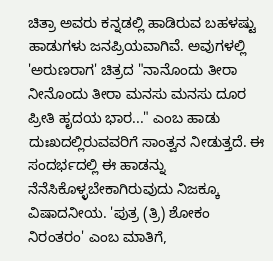ಚಿತ್ರಾ ಅವರು ಕನ್ನಡಲ್ಲಿ ಹಾಡಿರುವ ಬಹಳಷ್ಟು ಹಾಡುಗಳು ಜನಪ್ರಿಯವಾಗಿವೆ. ಅವುಗಳಲ್ಲಿ 'ಅರುಣರಾಗ' ಚಿತ್ರದ "ನಾನೊಂದು ತೀರಾ ನೀನೊಂದು ತೀರಾ ಮನಸು ಮನಸು ದೂರ ಪ್ರೀತಿ ಹೃದಯ ಭಾರ..." ಎಂಬ ಹಾಡು ದುಃಖದಲ್ಲಿರುವವರಿಗೆ ಸಾಂತ್ವನ ನೀಡುತ್ತದೆ. ಈ ಸಂದರ್ಭದಲ್ಲಿ ಈ ಹಾಡನ್ನು ನೆನೆಸಿಕೊಳ್ಳಬೇಕಾಗಿರುವುದು ನಿಜಕ್ಕೂ ವಿಷಾದನೀಯ. 'ಪುತ್ರ (ತ್ರಿ) ಶೋಕಂ ನಿರಂತರಂ' ಎಂಬ ಮಾತಿಗೆ,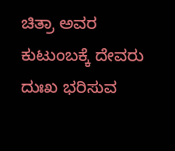ಚಿತ್ರಾ ಅವರ ಕುಟುಂಬಕ್ಕೆ ದೇವರು ದುಃಖ ಭರಿಸುವ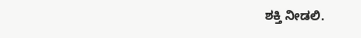ಶಕ್ತಿ ನೀಡಲಿ.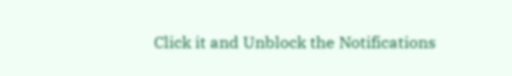Click it and Unblock the Notifications